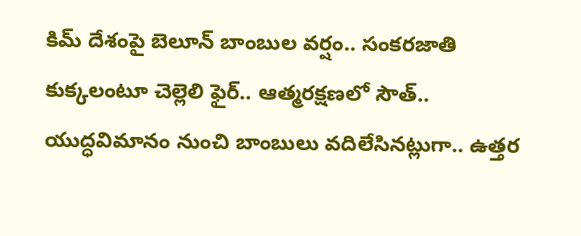కిమ్ దేశంపై బెలూన్ బాంబుల వర్షం.. సంకరజాతి కుక్కలంటూ చెల్లెలి ఫైర్.. ఆత్మరక్షణలో సౌత్..
యుద్ధవిమానం నుంచి బాంబులు వదిలేసినట్లుగా.. ఉత్తర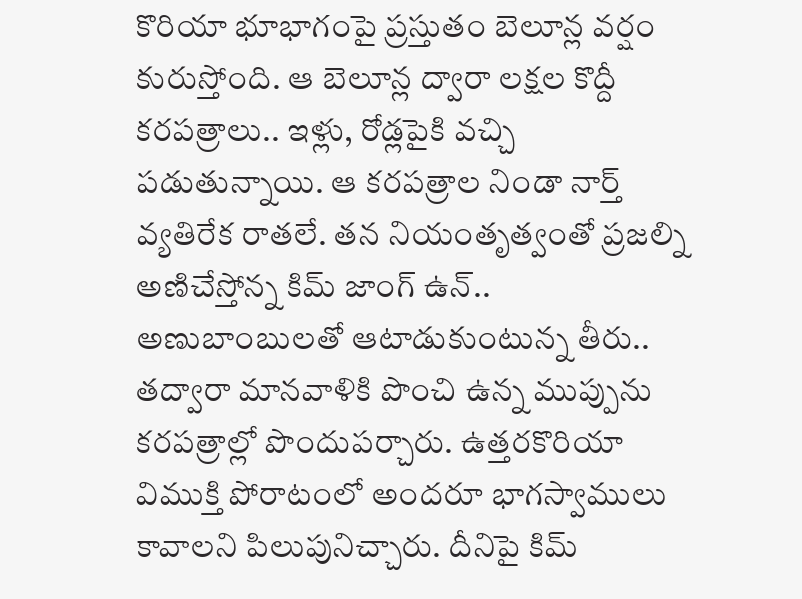కొరియా భూభాగంపై ప్రస్తుతం బెలూన్ల వర్షం కురుస్తోంది. ఆ బెలూన్ల ద్వారా లక్షల కొద్దీ కరపత్రాలు.. ఇళ్లు, రోడ్లపైకి వచ్చి పడుతున్నాయి. ఆ కరపత్రాల నిండా నార్త్ వ్యతిరేక రాతలే. తన నియంతృత్వంతో ప్రజల్ని అణిచేస్తోన్న కిమ్ జాంగ్ ఉన్.. అణుబాంబులతో ఆటాడుకుంటున్న తీరు.. తద్వారా మానవాళికి పొంచి ఉన్న ముప్పును కరపత్రాల్లో పొందుపర్చారు. ఉత్తరకొరియా విముక్తి పోరాటంలో అందరూ భాగస్వాములు కావాలని పిలుపునిచ్చారు. దీనిపై కిమ్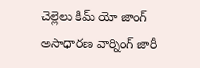చెల్లెలు కిమ్ యో జాంగ్ అసాధారణ వార్నింగ్ జారీ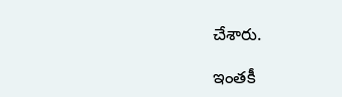చేశారు.

ఇంతకీ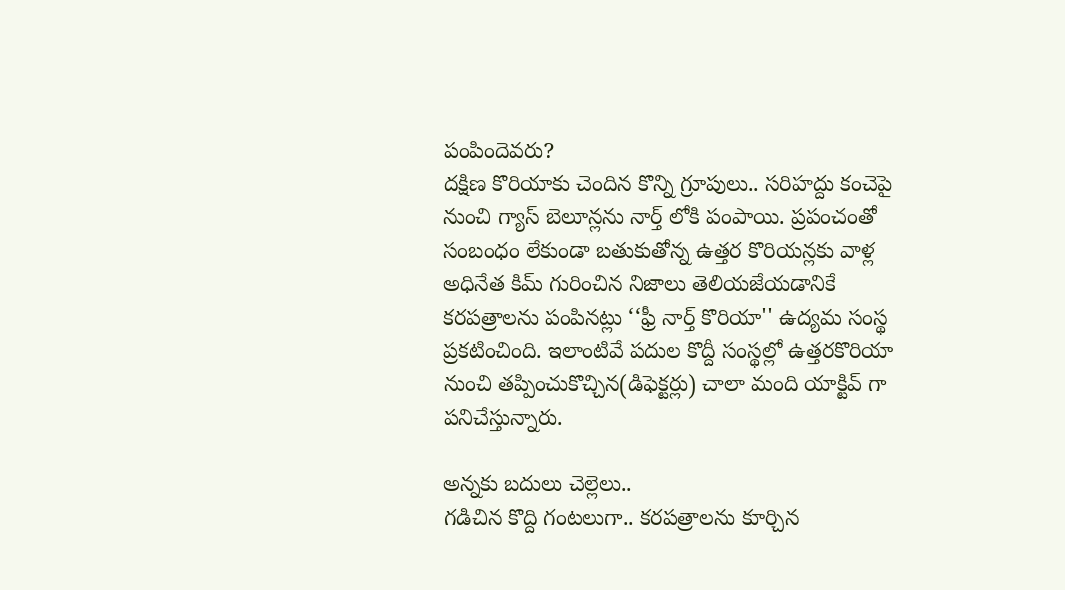పంపిందెవరు?
దక్షిణ కొరియాకు చెందిన కొన్ని గ్రూపులు.. సరిహద్దు కంచెపై నుంచి గ్యాస్ బెలూన్లను నార్త్ లోకి పంపాయి. ప్రపంచంతో సంబంధం లేకుండా బతుకుతోన్న ఉత్తర కొరియన్లకు వాళ్ల అధినేత కిమ్ గురించిన నిజాలు తెలియజేయడానికే కరపత్రాలను పంపినట్లు ‘‘ఫ్రీ నార్త్ కొరియా'' ఉద్యమ సంస్థ ప్రకటించింది. ఇలాంటివే పదుల కొద్దీ సంస్థల్లో ఉత్తరకొరియా నుంచి తప్పించుకొచ్చిన(డిఫెక్టర్లు) చాలా మంది యాక్టివ్ గా పనిచేస్తున్నారు.

అన్నకు బదులు చెల్లెలు..
గడిచిన కొద్ది గంటలుగా.. కరపత్రాలను కూర్చిన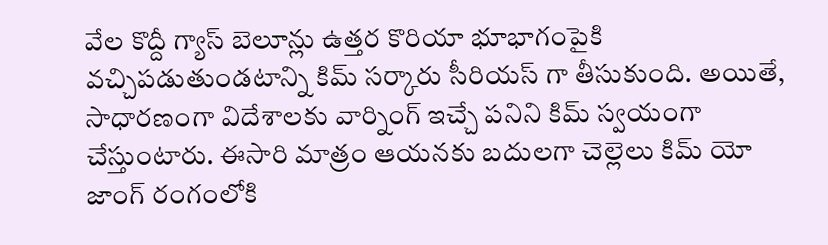వేల కొద్దీ గ్యాస్ బెలూన్లు ఉత్తర కొరియా భూభాగంపైకి వచ్చిపడుతుండటాన్ని కిమ్ సర్కారు సీరియస్ గా తీసుకుంది. అయితే, సాధారణంగా విదేశాలకు వార్నింగ్ ఇచ్చే పనిని కిమ్ స్వయంగా చేస్తుంటారు. ఈసారి మాత్రం ఆయనకు బదులగా చెల్లెలు కిమ్ యో జాంగ్ రంగంలోకి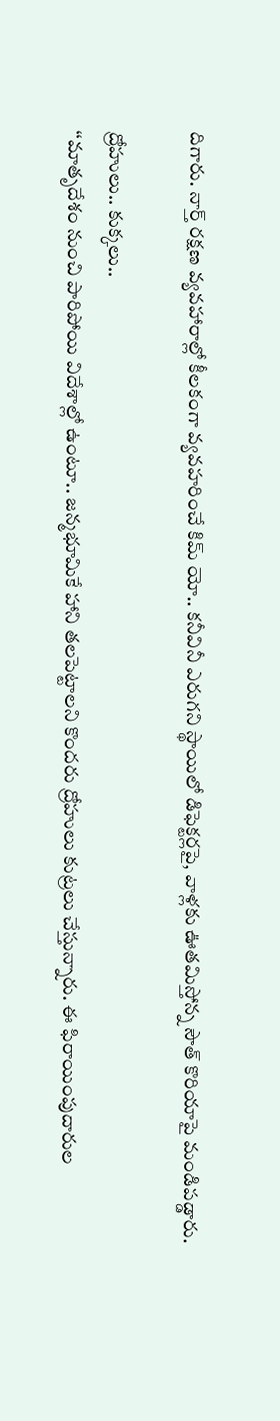దిగారు. నార్త్ రక్షణ వ్యవహారాల్లో కీలకంగా వ్యవహరించే కిమ్ యో.. కనీవినీ ఎరుగని స్థాయిలో డిఫెక్టర్లపై, వాళ్లకు ఊతమిస్తోన్న సౌత్ కొరియాపై మండిపడ్డారు.

ద్రోహులు.. కుక్కలు..
‘‘మాతృదేశం నుంచి పారిపోయి విదేశాల్లో ఉంటూ.. జన్మభూమికే హాని తలపెట్టాలని కొందరు ద్రోహులు కుట్రలు చేస్తున్నారు. ఈ ఫిరాయింపుదారుల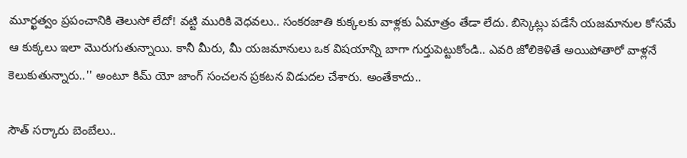మూర్ఖత్వం ప్రపంచానికి తెలుసో లేదో! వట్టి మురికి వెధవలు.. సంకరజాతి కుక్కలకు వాళ్లకు ఏమాత్రం తేడా లేదు. బిస్కెట్లు పడేసే యజమానుల కోసమే ఆ కుక్కలు ఇలా మొరుగుతున్నాయి. కానీ మీరు, మీ యజమానులు ఒక విషయాన్ని బాగా గుర్తుపెట్టుకోండి.. ఎవరి జోలికెళితే అయిపోతారో వాళ్లనే కెలుకుతున్నారు..'' అంటూ కిమ్ యో జాంగ్ సంచలన ప్రకటన విడుదల చేశారు. అంతేకాదు..

సౌత్ సర్కారు బెంబేలు..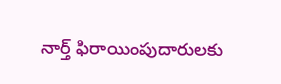నార్త్ ఫిరాయింపుదారులకు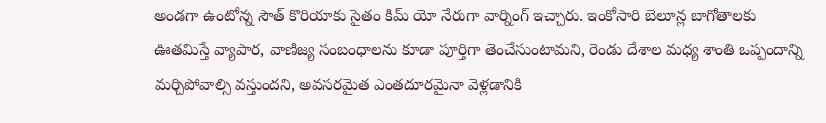అండగా ఉంటోన్న సౌత్ కొరియాకు సైతం కిమ్ యో నేరుగా వార్నింగ్ ఇచ్చారు. ఇంకోసారి బెలూన్ల బాగోతాలకు ఊతమిస్తే వ్యాపార, వాణిజ్య సంబంధాలను కూడా పూర్తిగా తెంచేసుంటామని, రెండు దేశాల మధ్య శాంతి ఒప్పందాన్ని మర్చిపోవాల్సి వస్తుందని, అవసరమైత ఎంతదూరమైనా వెళ్లడానికి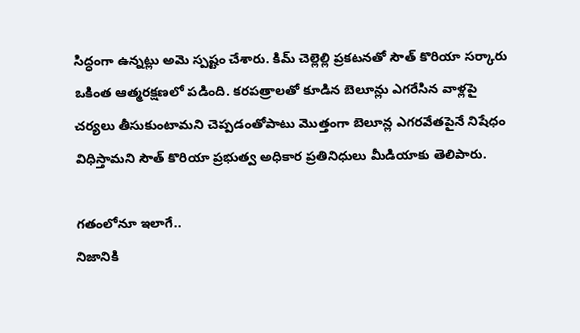సిద్ధంగా ఉన్నట్లు అమె స్పష్టం చేశారు. కిమ్ చెల్లెల్లి ప్రకటనతో సౌత్ కొరియా సర్కారు ఒకింత ఆత్మరక్షణలో పడింది. కరపత్రాలతో కూడిన బెలూన్లు ఎగరేసిన వాళ్లపై చర్యలు తీసుకుంటామని చెప్పడంతోపాటు మొత్తంగా బెలూన్ల ఎగరవేతపైనే నిషేధం విధిస్తామని సౌత్ కొరియా ప్రభుత్వ అధికార ప్రతినిధులు మీడియాకు తెలిపారు.

గతంలోనూ ఇలాగే..
నిజానికి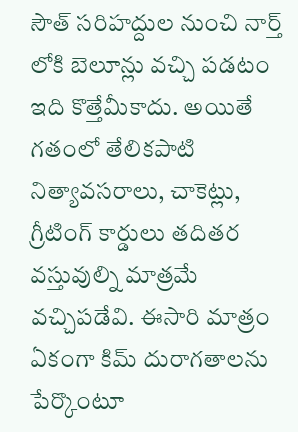సౌత్ సరిహద్దుల నుంచి నార్త్ లోకి బెలూన్లు వచ్చి పడటం ఇది కొత్తేమీకాదు. అయితే గతంలో తేలికపాటి నిత్యావసరాలు, చాకెట్లు, గ్రీటింగ్ కార్డులు తదితర వస్తువుల్ని మాత్రమే వచ్చిపడేవి. ఈసారి మాత్రం ఏకంగా కిమ్ దురాగతాలను పేర్కొంటూ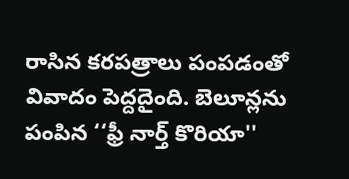రాసిన కరపత్రాలు పంపడంతో వివాదం పెద్దదైంది. బెలూన్లను పంపిన ‘‘ఫ్రీ నార్త్ కొరియా''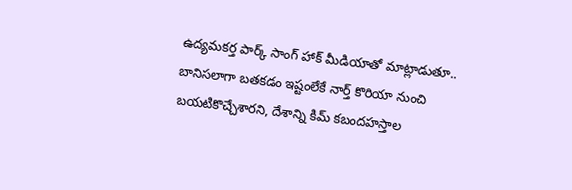ఉద్యమకర్త పార్క్ సాంగ్ హాక్ మీడియాతో మాట్లాడుతూ.. బానిసలాగా బతకడం ఇష్టంలేకే నార్త్ కొరియా నుంచి బయటికొచ్చేశారని, దేశాన్ని కిమ్ కబందహస్తాల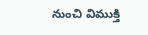నుంచి విముక్తి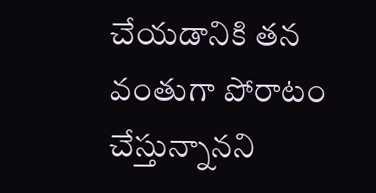చేయడానికి తన వంతుగా పోరాటం చేస్తున్నానని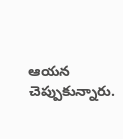ఆయన చెప్పుకున్నారు.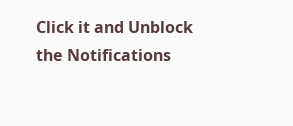Click it and Unblock the Notifications